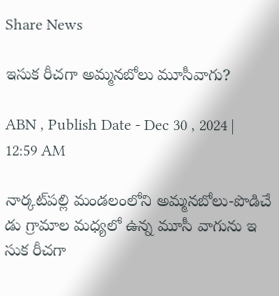Share News

ఇసుక రీచగా అమ్మనబోలు మూసీవాగు?

ABN , Publish Date - Dec 30 , 2024 | 12:59 AM

నార్కట్‌పల్లి మండలంలోని అమ్మనబోలు-పొడిచే డు గ్రామాల మధ్యలో ఉన్న మూసీ వాగును ఇ సుక రీచగా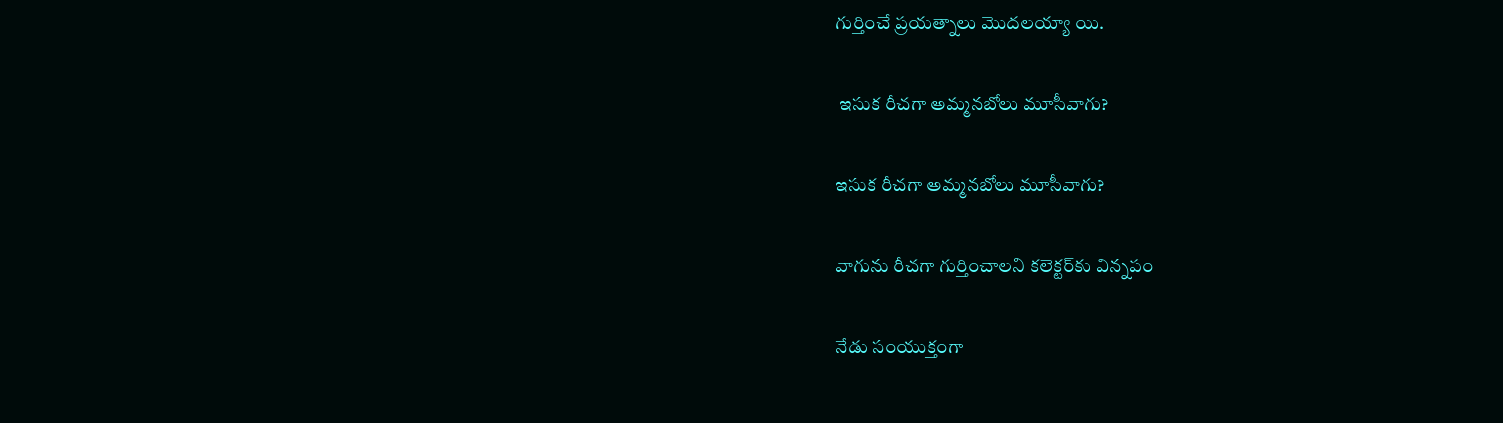గుర్తించే ప్రయత్నాలు మొదలయ్యా యి.

 ఇసుక రీచగా అమ్మనబోలు మూసీవాగు?

ఇసుక రీచగా అమ్మనబోలు మూసీవాగు?

వాగును రీచగా గుర్తించాలని కలెక్టర్‌కు విన్నపం

నేడు సంయుక్తంగా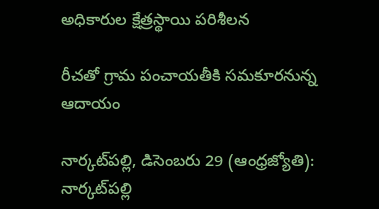అధికారుల క్షేత్రస్థాయి పరిశీలన

రీచతో గ్రామ పంచాయతీకి సమకూరనున్న ఆదాయం

నార్కట్‌పల్లి, డిసెంబరు 29 (ఆంధ్రజ్యోతి): నార్కట్‌పల్లి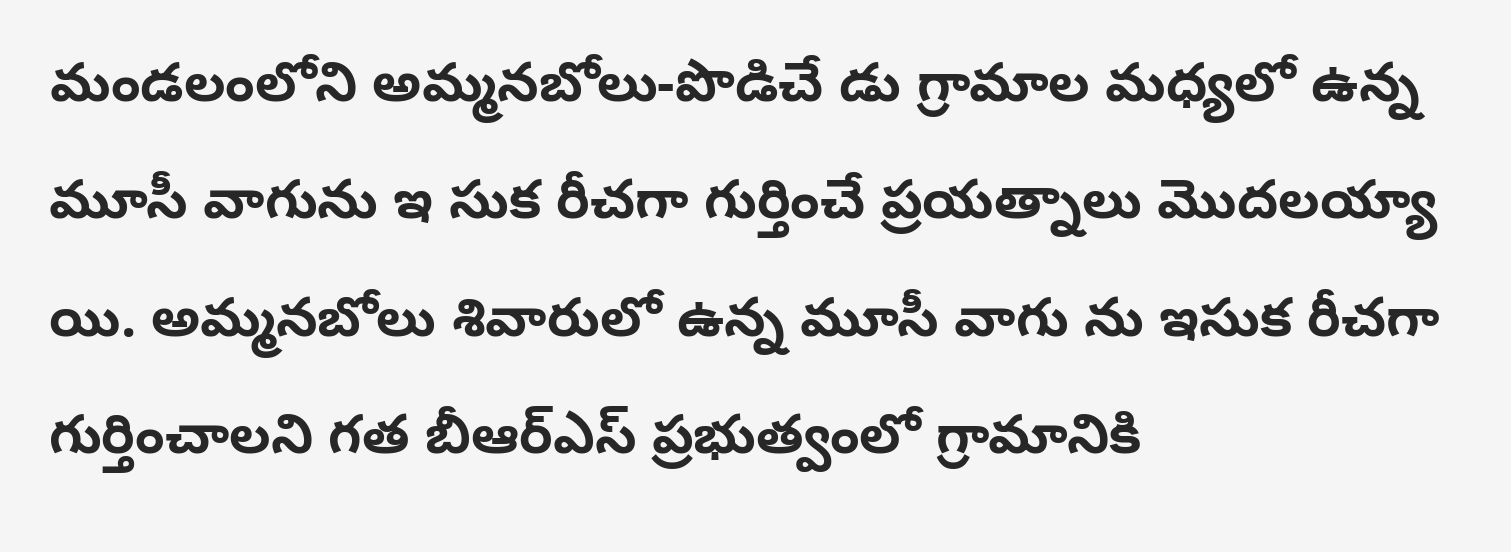మండలంలోని అమ్మనబోలు-పొడిచే డు గ్రామాల మధ్యలో ఉన్న మూసీ వాగును ఇ సుక రీచగా గుర్తించే ప్రయత్నాలు మొదలయ్యా యి. అమ్మనబోలు శివారులో ఉన్న మూసీ వాగు ను ఇసుక రీచగా గుర్తించాలని గత బీఆర్‌ఎస్‌ ప్రభుత్వంలో గ్రామానికి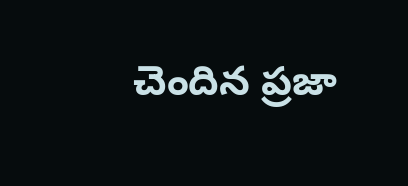చెందిన ప్రజా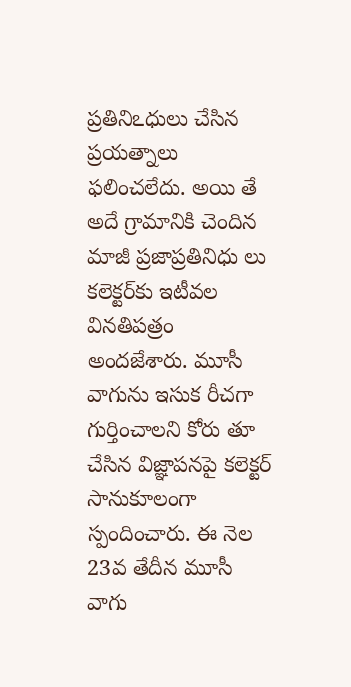ప్రతినిఽధులు చేసిన ప్రయత్నాలు ఫలించలేదు. అయి తే అదే గ్రామానికి చెందిన మాజీ ప్రజాప్రతినిధు లు కలెక్టర్‌కు ఇటీవల వినతిపత్రం అందజేశారు. మూసీ వాగును ఇసుక రీచగా గుర్తించాలని కోరు తూ చేసిన విజ్ఞాపనపై కలెక్టర్‌ సానుకూలంగా స్పందించారు. ఈ నెల 23వ తేదీన మూసీ వాగు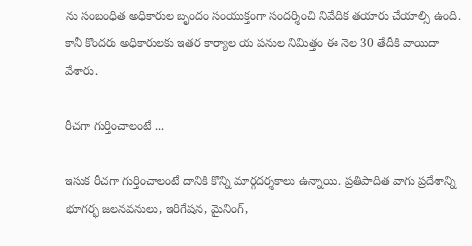ను సంబంధిత అధికారుల బృందం సంయుక్తంగా సందర్శించి నివేదిక తయారు చేయాల్సి ఉంది. కానీ కొందరు అధికారులకు ఇతర కార్యాల య పనుల నిమిత్తం ఈ నెల 30 తేదీకి వాయిదా వేశారు.

రీచగా గుర్తించాలంటే ...

ఇసుక రీచగా గుర్తించాలంటే దానికి కొన్ని మార్గదర్శకాలు ఉన్నాయి. ప్రతిపాదిత వాగు ప్రదేశాన్ని భూగర్భ జలనవనులు, ఇరిగేషన, మైనింగ్‌,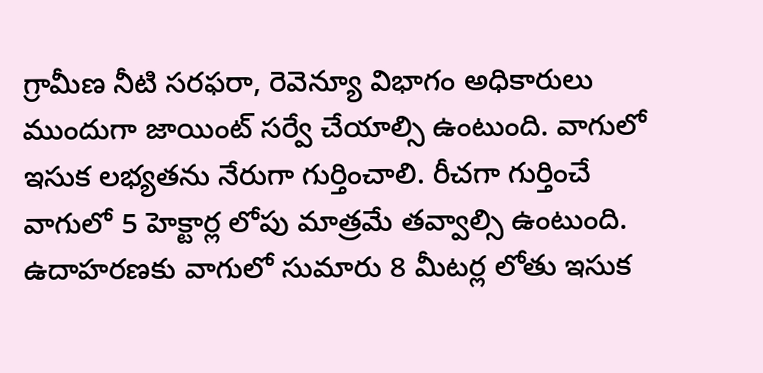గ్రామీణ నీటి సరఫరా, రెవెన్యూ విభాగం అధికారులు ముందుగా జాయింట్‌ సర్వే చేయాల్సి ఉంటుంది. వాగులో ఇసుక లభ్యతను నేరుగా గుర్తించాలి. రీచగా గుర్తించే వాగులో 5 హెక్టార్ల లోపు మాత్రమే తవ్వాల్సి ఉంటుంది. ఉదాహరణకు వాగులో సుమారు 8 మీటర్ల లోతు ఇసుక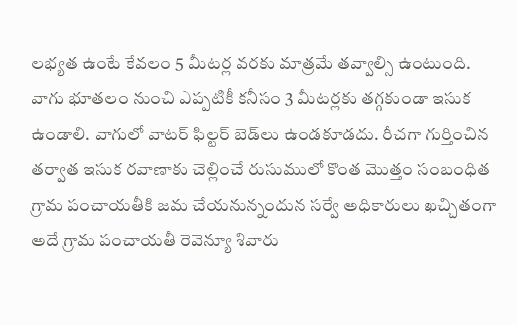లభ్యత ఉంటే కేవలం 5 మీటర్ల వరకు మాత్రమే తవ్వాల్సి ఉంటుంది. వాగు భూతలం నుంచి ఎప్పటికీ కనీసం 3 మీటర్లకు తగ్గకుండా ఇసుక ఉండాలి. వాగులో వాటర్‌ ఫిల్టర్‌ బెడ్‌లు ఉండకూడదు. రీచగా గుర్తించిన తర్వాత ఇసుక రవాణాకు చెల్లించే రుసుములో కొంత మొత్తం సంబంధిత గ్రామ పంచాయతీకి జమ చేయనున్నందున సర్వే అధికారులు ఖచ్చితంగా అదే గ్రామ పంచాయతీ రెవెన్యూ శివారు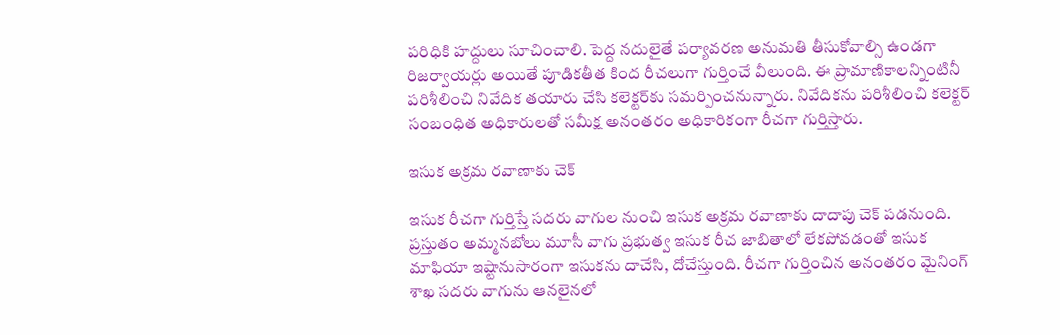పరిధికి హద్దులు సూచించాలి. పెద్ద నదులైతే పర్యావరణ అనుమతి తీసుకోవాల్సి ఉండగా రిజర్వాయర్లు అయితే పూడికతీత కింద రీచలుగా గుర్తించే వీలుంది. ఈ ప్రామాణికాలన్నింటినీ పరిశీలించి నివేదిక తయారు చేసి కలెక్టర్‌కు సమర్పించనున్నారు. నివేదికను పరిశీలించి కలెక్టర్‌ సంబంధిత అధికారులతో సమీక్ష అనంతరం అధికారికంగా రీచగా గుర్తిస్తారు.

ఇసుక అక్రమ రవాణాకు చెక్‌

ఇసుక రీచగా గుర్తిస్తే సదరు వాగుల నుంచి ఇసుక అక్రమ రవాణాకు దాదాపు చెక్‌ పడనుంది. ప్రస్తుతం అమ్మనబోలు మూసీ వాగు ప్రభుత్వ ఇసుక రీచ జాబితాలో లేకపోవడంతో ఇసుక మాఫియా ఇష్టానుసారంగా ఇసుకను దాచేసి, దోచేస్తుంది. రీచగా గుర్తించిన అనంతరం మైనింగ్‌ శాఖ సదరు వాగును ఆనలైనలో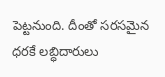పెట్టనుంది. దీంతో సరసమైన ధరకే లబ్ధిదారులు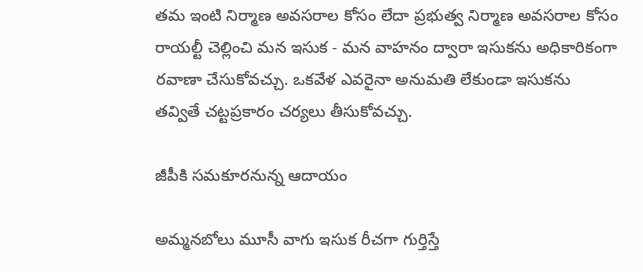తమ ఇంటి నిర్మాణ అవసరాల కోసం లేదా ప్రభుత్వ నిర్మాణ అవసరాల కోసం రాయల్టీ చెల్లించి మన ఇసుక - మన వాహనం ద్వారా ఇసుకను అధికారికంగా రవాణా చేసుకోవచ్చు. ఒకవేళ ఎవరైనా అనుమతి లేకుండా ఇసుకను తవ్వితే చట్టప్రకారం చర్యలు తీసుకోవచ్చు.

జీపీకి సమకూరనున్న ఆదాయం

అమ్మనబోలు మూసీ వాగు ఇసుక రీచగా గుర్తిస్తే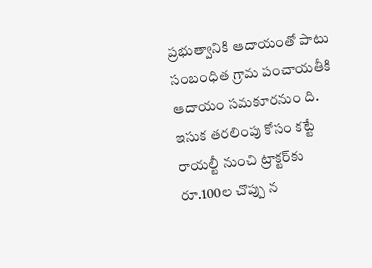ప్రభుత్వానికి ఆదాయంతో పాటు సంబంధిత గ్రామ పంచాయతీకి ఆదాయం సమకూరనుం ది. ఇసుక తరలింపు కోసం కట్టే రాయల్టీ నుంచి ట్రాక్టర్‌కు రూ.100ల చొప్పు న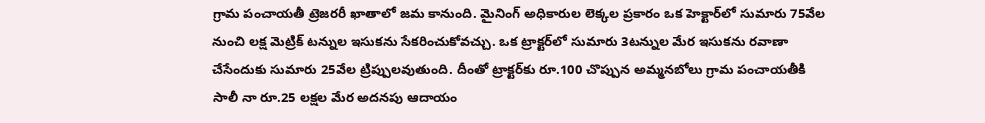గ్రామ పంచాయతీ ట్రెజరరీ ఖాతాలో జమ కానుంది. మైనింగ్‌ అధికారుల లెక్కల ప్రకారం ఒక హెక్టార్‌లో సుమారు 75వేల నుంచి లక్ష మెట్రిక్‌ టన్నుల ఇసుకను సేకరించుకోవచ్చు. ఒక ట్రాక్టర్‌లో సుమారు 3టన్నుల మేర ఇసుకను రవాణా చేసేందుకు సుమారు 25వేల ట్రిప్పులవుతుంది. దీంతో ట్రాక్టర్‌కు రూ.100 చొప్పున అమ్మనబోలు గ్రామ పంచాయతీకి సాలీ నా రూ.25 లక్షల మేర అదనపు ఆదాయం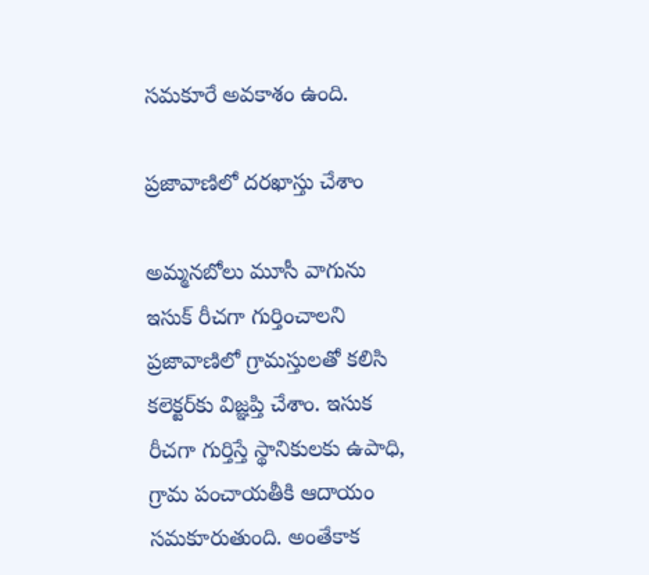సమకూరే అవకాశం ఉంది.

ప్రజావాణిలో దరఖాస్తు చేశాం

అమ్మనబోలు మూసీ వాగును ఇసుక్‌ రీచగా గుర్తించాలని ప్రజావాణిలో గ్రామస్తులతో కలిసి కలెక్టర్‌కు విజ్ఞప్తి చేశాం. ఇసుక రీచగా గుర్తిస్తే స్థానికులకు ఉపాధి, గ్రామ పంచాయతీకి ఆదాయం సమకూరుతుంది. అంతేకాక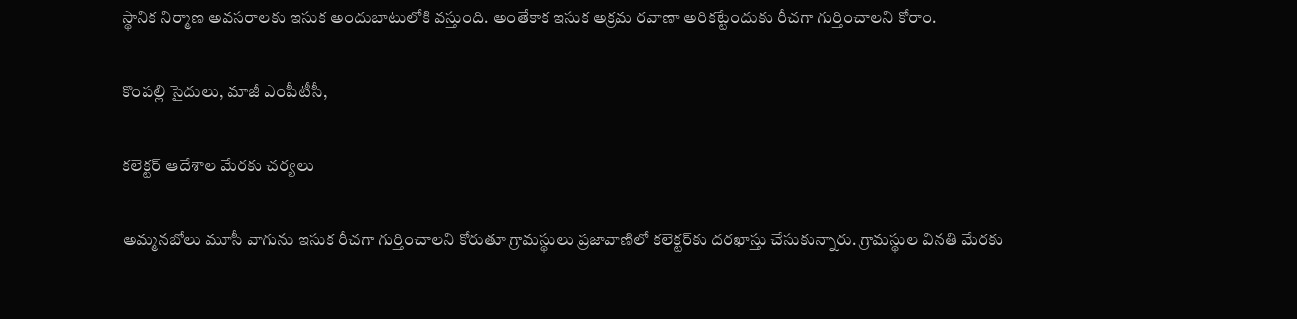స్థానిక నిర్మాణ అవసరాలకు ఇసుక అందుబాటులోకి వస్తుంది. అంతేకాక ఇసుక అక్రమ రవాణా అరికట్టేందుకు రీచగా గుర్తించాలని కోరాం.

కొంపల్లి సైదులు, మాజీ ఎంపీటీసీ,

కలెక్టర్‌ ఆదేశాల మేరకు చర్యలు

అమ్మనబోలు మూసీ వాగును ఇసుక రీచగా గుర్తించాలని కోరుతూ గ్రామస్థులు ప్రజావాణిలో కలెక్టర్‌కు దరఖాస్తు చేసుకున్నారు. గ్రామస్థుల వినతి మేరకు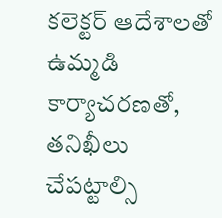కలెక్టర్‌ ఆదేశాలతో ఉమ్మడి కార్యాచరణతో, తనిఖీలు చేపట్టాల్సి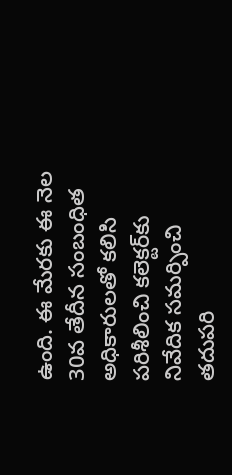ఉంది. ఈ మేరకు ఈ నెల 30వ తేదీన సంబంధిత అధికారులతో కలిసి పరిశీలించి కలెక్టర్‌కు నివేదిక సమర్పించి తదుపరి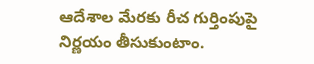ఆదేశాల మేరకు రీచ గుర్తింపుపై నిర్ణయం తీసుకుంటాం.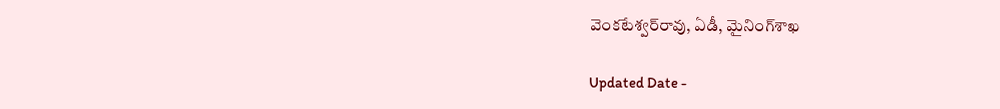వెంకటేశ్వర్‌రావు, ఏడీ, మైనింగ్‌శాఖ

Updated Date -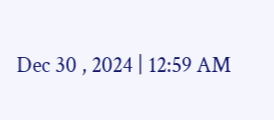Dec 30 , 2024 | 12:59 AM